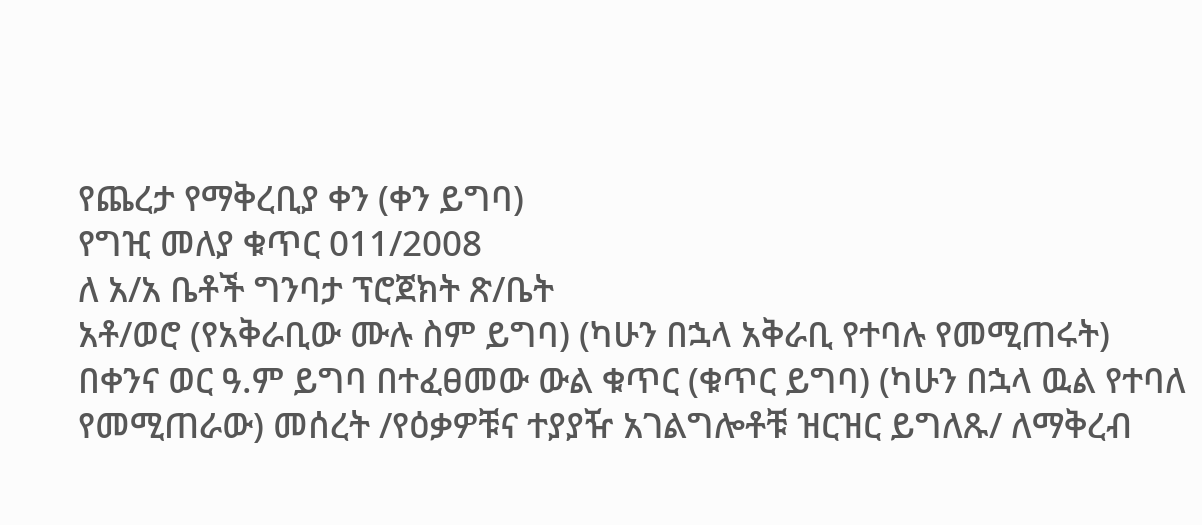የጨረታ የማቅረቢያ ቀን (ቀን ይግባ)
የግዢ መለያ ቁጥር 011/2008
ለ አ/አ ቤቶች ግንባታ ፕሮጀክት ጽ/ቤት
አቶ/ወሮ (የአቅራቢው ሙሉ ስም ይግባ) (ካሁን በኋላ አቅራቢ የተባሉ የመሚጠሩት) በቀንና ወር ዓ.ም ይግባ በተፈፀመው ውል ቁጥር (ቁጥር ይግባ) (ካሁን በኋላ ዉል የተባለ የመሚጠራው) መሰረት /የዕቃዎቹና ተያያዥ አገልግሎቶቹ ዝርዝር ይግለጹ/ ለማቅረብ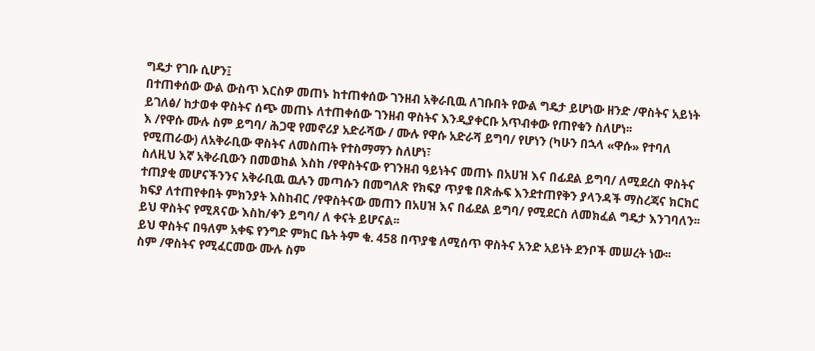ግዴታ የገቡ ሲሆን፤
በተጠቀሰው ውል ውስጥ እርስዎ መጠኑ ከተጠቀሰው ገንዘብ አቅራቢዉ ለገቡበት የውል ግዴታ ይሆነው ዘንድ /ዋስትና አይነት ይገለፅ/ ከታወቀ ዋስትና ሰጭ መጠኑ ለተጠቀሰው ገንዘብ ዋስትና እንዲያቀርቡ አጥብቀው የጠየቁን ስለሆነ፡፡
እ /የዋሱ ሙሉ ስም ይግባ/ ሕጋዊ የመኖሪያ አድራሻው / ሙሉ የዋሱ አድራሻ ይግባ/ የሆነን (ካሁን በኋላ «ዋሱ» የተባለ የሚጠራው) ለአቅራቢው ዋስትና ለመስጠት የተስማማን ስለሆነ፣
ስለዚህ እኛ አቅራቢውን በመወከል እስከ /የዋስትናው የገንዘብ ዓይነትና መጠኑ በአሀዝ እና በፊደል ይግባ/ ለሚደረስ ዋስትና ተጠያቂ መሆናችንንና አቅራቢዉ ዉሉን መጣሱን በመግለጽ የክፍያ ጥያቄ በጽሑፍ እንደተጠየቅን ያላንዳች ማስረጃና ክርክር ክፍያ ለተጠየቀበት ምክንያት እስከብር /የዋስትናው መጠን በአሀዝ እና በፊደል ይግባ/ የሚደርስ ለመክፈል ግዴታ እንገባለን፡፡
ይህ ዋስትና የሚጸናው እስከ/ቀን ይግባ/ ለ ቀናት ይሆናል፡፡
ይህ ዋስትና በዓለም አቀፍ የንግድ ምክር ቤት ትም ቁ. 458 በጥያቄ ለሚሰጥ ዋስትና አንድ አይነት ደንቦች መሠረት ነው፡፡
ስም /ዋስትና የሚፈርመው ሙሉ ስም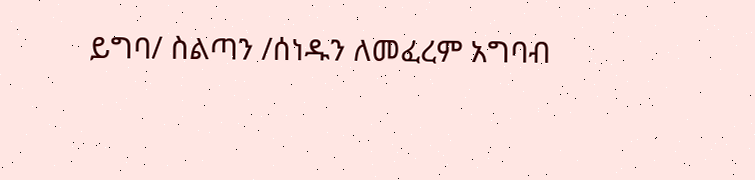ይግባ/ ስልጣን /ሰነዱን ለመፈረም አግባብ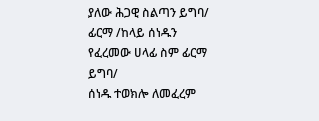ያለው ሕጋዊ ስልጣን ይግባ/
ፊርማ /ከላይ ሰነዱን የፈረመው ሀላፊ ስም ፊርማ ይግባ/
ሰነዱ ተወክሎ ለመፈረም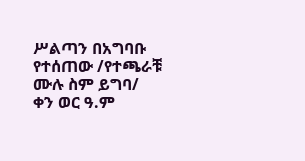ሥልጣን በአግባቡ የተሰጠው /የተጫራቹ ሙሉ ስም ይግባ/
ቀን ወር ዓ.ም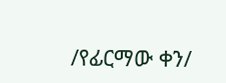/የፊርማው ቀን/